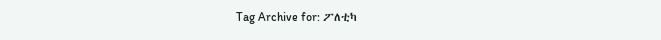Tag Archive for: ፖለቲካ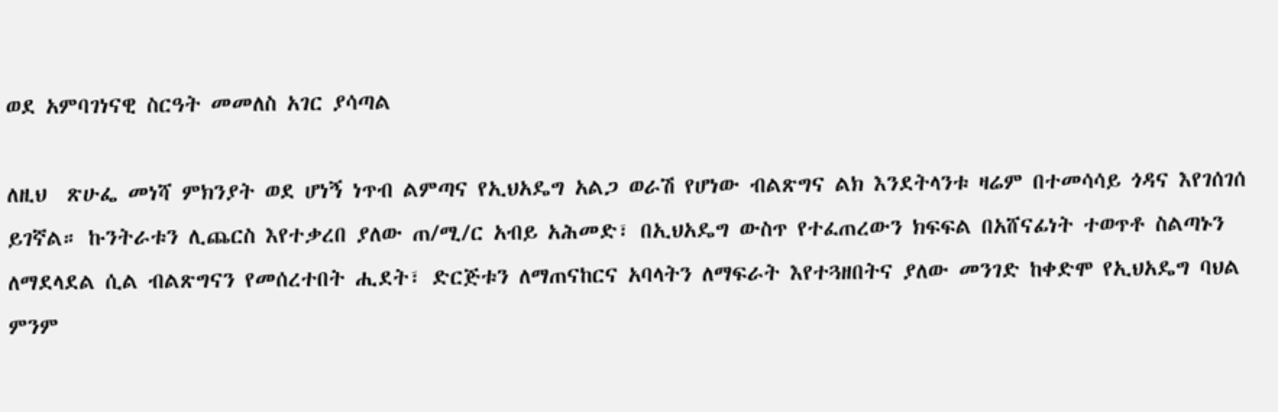ወደ አምባገነናዊ ስርዓት መመለስ አገር ያሳጣል

ለዚህ  ጽሁፌ መነሻ ምክንያት ወደ ሆነኝ ነጥብ ልምጣና የኢህአዴግ አልጋ ወራሽ የሆነው ብልጽግና ልክ እንደትላንቱ ዛሬም በተመሳሳይ ጎዳና እየገሰገሰ ይገኛል። ኩንትራቱን ሊጨርስ እየተቃረበ ያለው ጠ/ሚ/ር አብይ አሕመድ፣ በኢህአዴግ ውስጥ የተፈጠረውን ክፍፍል በአሸናፊነት ተወጥቶ ስልጣኑን ለማደላደል ሲል ብልጽግናን የመሰረተበት ሒደት፣ ድርጅቱን ለማጠናከርና አባላትን ለማፍራት እየተጓዘበትና ያለው መንገድ ከቀድሞ የኢህአዴግ ባህል ምንም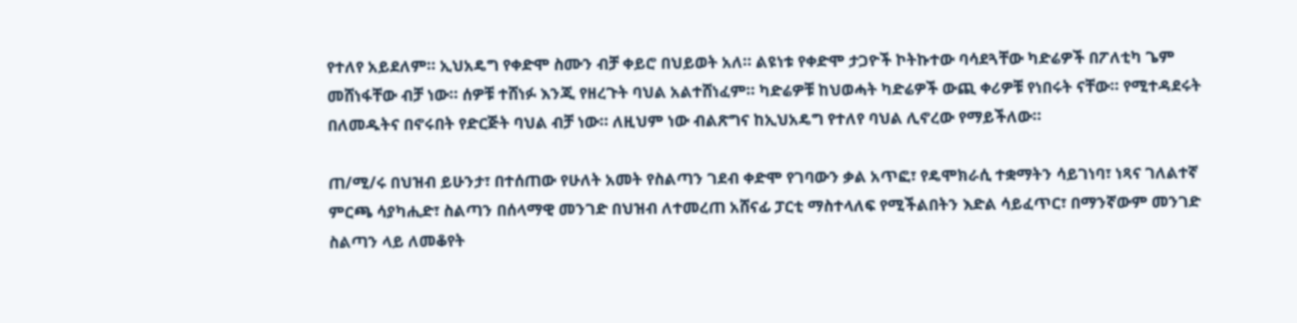የተለየ አይደለም። ኢህአዴግ የቀድሞ ስሙን ብቻ ቀይሮ በህይወት አለ። ልዩነቱ የቀድሞ ታጋዮች ኮትኩተው ባሳደጓቸው ካድሬዎች በፖለቲካ ጌም መሸነፋቸው ብቻ ነው። ሰዎቹ ተሸነፉ እንጂ የዘረጉት ባህል አልተሸነፈም። ካድሬዎቹ ከህወሓት ካድሬዎች ውጪ ቀሪዎቹ የነበሩት ናቸው። የሚተዳደሩት በለመዱትና በኖሩበት የድርጅት ባህል ብቻ ነው። ለዚህም ነው ብልጽግና ከኢህአዴግ የተለየ ባህል ሊኖረው የማይችለው።

ጠ/ሚ/ሩ በህዝብ ይሁንታ፣ በተሰጠው የሁለት አመት የስልጣን ገደብ ቀድሞ የገባውን ቃል አጥፎ፣ የዴሞክራሲ ተቋማትን ሳይገነባ፣ ነጻና ገለልተኛ ምርጫ ሳያካሒድ፣ ስልጣን በሰላማዊ መንገድ በህዝብ ለተመረጠ አሸናፊ ፓርቲ ማስተላለፍ የሚችልበትን እድል ሳይፈጥር፣ በማንኛውም መንገድ ስልጣን ላይ ለመቆየት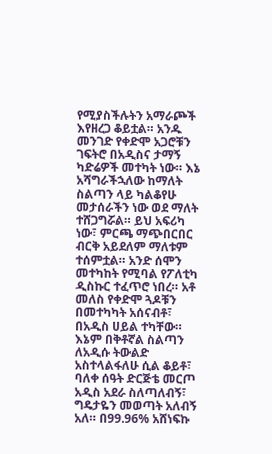የሚያስችሉትን አማራጮች እየዘረጋ ቆይቷል። አንዱ መንገድ የቀድሞ አጋሮቹን ገፍትሮ በአዲስና ታማኝ ካድሬዎች መተካት ነው። እኔ አሻግራችኋለው ከማለት ስልጣን ላይ ካልቆየሁ መታሰራችን ነው ወደ ማለት ተሸጋግሯል። ይህ አፍሪካ ነው፣ ምርጫ ማጭበርበር ብርቅ አይደለም ማለቱም ተሰምቷል። አንድ ሰሞን መተካከት የሚባል የፖለቲካ ዲስኩር ተፈጥሮ ነበረ። አቶ መለስ የቀድሞ ጓዶቹን በመተካካት አሰናብቶ፣ በአዲስ ሀይል ተካቸው። እኔም በቅቶኛል ስልጣን ለአዲሱ ትውልድ አስተላልፋለሁ ሲል ቆይቶ፣ ባለቀ ሰዓት ድርጅቴ መርጦ አዲስ አደራ ስለጣለብኝ፣ ግዴታዬን መወጣት አለብኝ አለ። በ99.96% አሸነፍኩ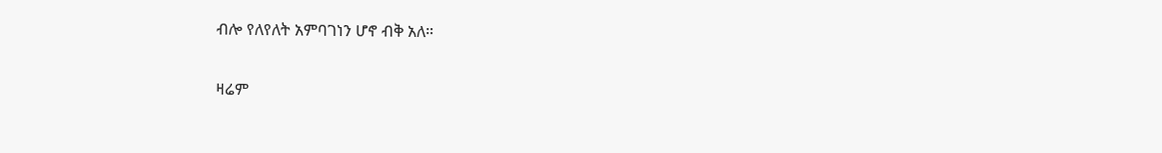ብሎ የለየለት አምባገነን ሆኖ ብቅ አለ።

ዛሬም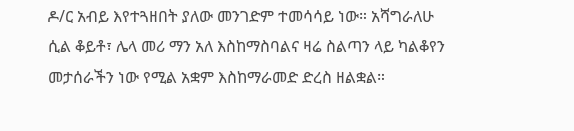ዶ/ር አብይ እየተጓዘበት ያለው መንገድም ተመሳሳይ ነው። አሻግራለሁ ሲል ቆይቶ፣ ሌላ መሪ ማን አለ እስከማስባልና ዛሬ ስልጣን ላይ ካልቆየን መታሰራችን ነው የሚል አቋም እስከማራመድ ድረስ ዘልቋል።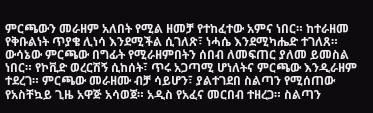ምርጫውን መራዘም አለበት የሚል ዘመቻ የተከፈተው አምና ነበር። ከተራዘመ የቅቡልነት ጥያቄ ሊነሳ እንደሚችል ሲገለጽ፣ ነሓሴ እንደሚካሔድ ተገለጸ። ውሳኔው ምርጫው በግፊት የሚራዘምበትን ሰበብ ለመፍጠር ያለመ ይመስል ነበር። የኮቪድ ወረርሽኝ ሲከሰት፣ ጥሩ አጋጣሚ ሆነለትና ምርጫው እንዲራዘም ተደረገ። ምርጫው መራዘሙ ብቻ ሳይሆን፣ ያልተገደበ ስልጣን የሚሰጠው የአስቸኳይ ጊዜ አዋጅ አሳወጀ። አዲስ የአፈና መርበብ ተዘረጋ። ስልጣን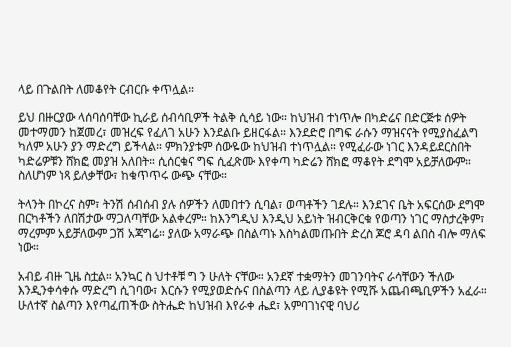ላይ በጉልበት ለመቆየት ርብርቡ ቀጥሏል።

ይህ በዙርያው ላሰባሰባቸው ኪራይ ሰብሳቢዎች ትልቅ ሲሳይ ነው። ከህዝብ ተነጥሎ በካድሬና በድርጅቱ ሰዎት መተማመን ከጀመረ፣ መዝረፍ የፈለገ አሁን እንደልቡ ይዘርፋል። እንደድሮ በግፍ ራሱን ማዝናናት የሚያስፈልግ ካለም አሁን ያን ማድረግ ይችላል። ምክንያቱም ሰውዬው ከህዝብ ተነጥሏል። የሚፈራው ነገር እንዳይደርስበት ካድሬዎቹን ሸክፎ መያዝ አለበት። ሲሰርቁና ግፍ ሲፈጽሙ እየቀጣ ካድሬን ሸክፎ ማቆየት ደግሞ አይቻለውም። ስለሆነም ነጻ ይለቃቸው፣ ከቁጥጥሩ ውጭ ናቸው።

ትላንት በኮረና ስም፣ ትንሽ ሰብሰብ ያሉ ሰዎችን ለመበተን ሲባል፣ ወጣቶችን ገደሉ። እንደገና ቤት አፍርሰው ደግሞ በርካቶችን ለበሽታው ማጋለጣቸው አልቀረም። ከእንግዲህ እንዲህ አይነት ዝብርቅርቁ የወጣን ነገር ማስታረቅም፣ ማረምም አይቻለውም ጋሽ አጃግሬ። ያለው አማራጭ በስልጣኑ እስካልመጡበት ድረስ ጆሮ ዳባ ልበስ ብሎ ማለፍ ነው።

አብይ ብዙ ጊዜ ስቷል። አንኳር ስ ህተቶቹ ግ ን ሁለት ናቸው። አንደኛ ተቋማትን መገንባትና ራሳቸውን ችለው እንዲንቀሳቀሱ ማድረግ ሲገባው፣ እርሱን የሚያወድሱና በስልጣን ላይ ሊያቆዩት የሚሹ አጨብጫቢዎችን አፈራ። ሁለተኛ ስልጣን እየጣፈጠችው ስትሔድ ከህዝብ እየራቀ ሔደ፣ አምባገነናዊ ባህሪ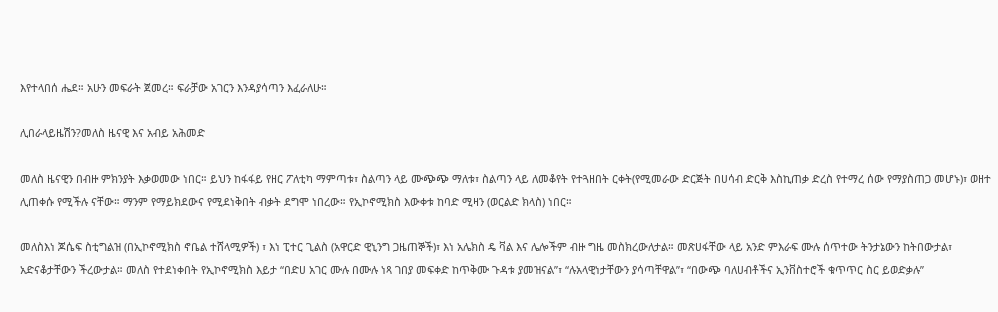እየተላበሰ ሔደ። አሁን መፍራት ጀመረ። ፍራቻው አገርን እንዳያሳጣን እፈራለሁ።

ሊበራላይዜሽን?መለስ ዜናዊ እና አብይ አሕመድ

መለስ ዜናዊን በብዙ ምክንያት እቃወመው ነበር። ይህን ከፋፋይ የዘር ፖለቲካ ማምጣቱ፣ ስልጣን ላይ ሙጭጭ ማለቱ፣ ስልጣን ላይ ለመቆየት የተጓዘበት ርቀት(የሚመራው ድርጅት በሀሳብ ድርቅ እስኪጠቃ ድረስ የተማረ ሰው የማያስጠጋ መሆኑ)፣ ወዘተ ሊጠቀሱ የሚችሉ ናቸው። ማንም የማይክደውና የሚደነቅበት ብቃት ደግሞ ነበረው። የኢኮኖሚክስ እውቀቱ ከባድ ሚዛን (ወርልድ ክላስ) ነበር።

መለስእነ ጆሴፍ ስቲግልዝ (በኢኮኖሚክስ ኖቤል ተሸላሚዎች) ፣ እነ ፒተር ጊልስ (አዋርድ ዊኒንግ ጋዜጠኞች)፣ እነ አሌክስ ዴ ቫል እና ሌሎችም ብዙ ግዜ መስክረውለታል። መጽሀፋቸው ላይ አንድ ምእራፍ ሙሉ ሰጥተው ትንታኔውን ከትበውታል፣ አድናቆታቸውን ችረውታል። መለስ የተደነቀበት የኢኮኖሚክስ እይታ “በድሀ አገር ሙሉ በሙሉ ነጻ ገበያ መፍቀድ ከጥቅሙ ጉዳቱ ያመዝናል”፣ “ሉአላዊነታቸውን ያሳጣቸዋል”፣ “በውጭ ባለሀብቶችና ኢንቨስተሮች ቁጥጥር ስር ይወድቃሉ”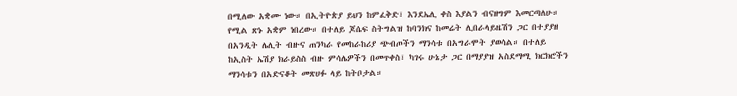በሚለው አቋሙ ነው። በኢትዮጵያ ይህን ከምፈቅድ፣ እንደኤሊ ቀስ እያልን ብናዘግም እመርጣለሁ። የሚል ጽኑ አቋም ነበረው። በተለይ ጆሴፍ ስትግልዝ ከባንክና ከመሬት ሊበራላይዜሽን ጋር በተያያዘ በአንዲት ሌሊት ብዙና ጠንካራ የመከራከሪያ ጭብጦችን ማንሳቱ በአግራሞት ያወሳል። በተለይ ከኢስት ኤሽያ ክራይስስ ብዙ ምሳሌዎችን በመጥቀስ፣ ካገሩ ሁኔታ ጋር በማያያዝ አስደማሚ ክርክሮችን ማንሳቱን በአድናቆት መጽሀፉ ላይ ከትቦታል።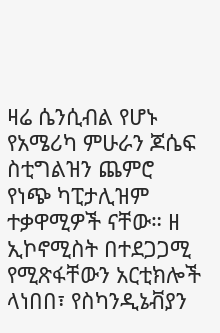ዛሬ ሴንሲብል የሆኑ የአሜሪካ ምሁራን ጆሴፍ ስቲግልዝን ጨምሮ የነጭ ካፒታሊዝም ተቃዋሚዎች ናቸው። ዘ ኢኮኖሚስት በተደጋጋሚ የሚጽፋቸውን አርቲክሎች ላነበበ፣ የስካንዲኔቭያን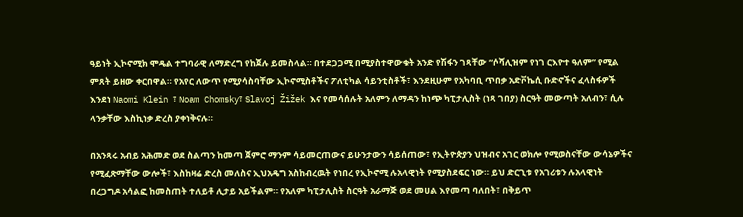ዓይነት ኢኮኖሚክ ሞዴል ተግባራዊ ለማድረግ የከጀሉ ይመስላል። በተደጋጋሚ በሚያስተዋውቁት አንድ የሽፋን ገጻቸው “ሶሻሊዝም የነገ ርእዮተ ዓለም” የሚል ምጸት ይዘው ቀርበዋል። የአየር ለውጥ የሚያሳስባቸው ኢኮኖሚስቶችና ፖለቲካል ሳይንቲስቶች፣ እንደዚሁም የአካባቢ ጥበቃ አድቮኬሲ ቡድኖችና ፈላስፋዎች እንደነ Naomi Klein ፣ Noam Chomsky፣ Slavoj Žižek እና የመሳሰሉት አለምን ለማዳን ከነጭ ካፒታሊስት (ነጻ ገበያ) ስርዓት መውጣት አለብን፣ ሲሉ ላንቃቸው እስኪነቃ ድረስ ያቀነቅናሉ።

በአንጻሩ አብይ አሕመድ ወደ ስልጣን ከመጣ ጀምሮ ማንም ሳይመርጠውና ይሁንታውን ሳይሰጠው፣ የኢትዮጵያን ህዝብና አገር ወክሎ የሚወስናቸው ውሳኔዎችና የሚፈጽማቸው ውሎች፣ እስከዛሬ ድረስ መለስና ኢህአዴግ አስከብረዉት የነበረ የኢኮኖሚ ሉአላዊነት የሚያስደፍር ነው። ይህ ድርጊቱ የአገሪቱን ሉአላዊነት በረጋግዶ አሳልፎ ከመስጠት ተለይቶ ሊታይ አይችልም። የአለም ካፒታሊስት ስርዓት አራማጅ ወደ መሀል እየመጣ ባለበት፣ በቅይጥ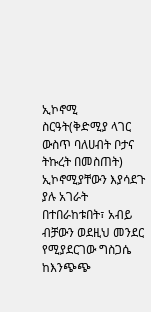ኢኮኖሚ ስርዓት(ቅድሚያ ላገር ውስጥ ባለሀብት ቦታና ትኩረት በመስጠት) ኢኮኖሚያቸውን እያሳደጉ ያሉ አገራት በተበራከቱበት፣ አብይ ብቻውን ወደዚህ መንደር የሚያደርገው ግስጋሴ ከእንጭጭ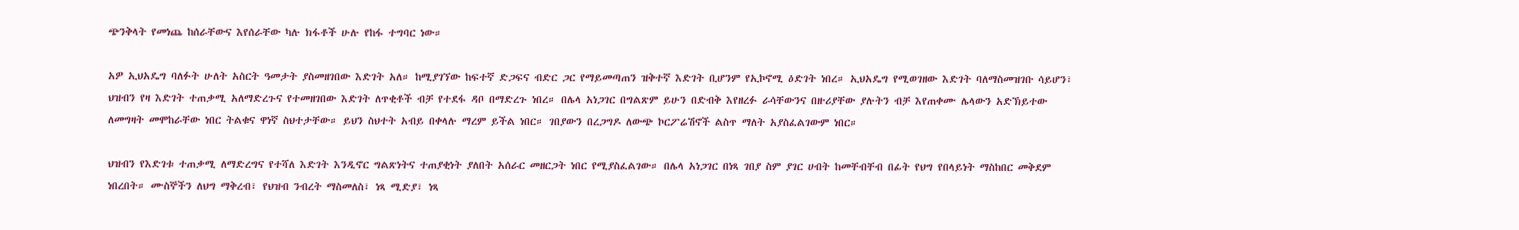ጭንቅላት የመነጨ ከሰራቸውና እየሰራቸው ካሉ ክፋቶች ሁሉ የከፋ ተግባር ነው።

አዎ ኢህአዴግ ባለፉት ሁለት አስርት ዓመታት ያስመዘገበው እድገት አለ። ከሚያገኘው ከፍተኛ ድጋፍና ብድር ጋር የማይመጣጠን ዝቅተኛ እድገት ቢሆንም የኢኮኖሚ ዕድገት ነበረ። ኢህአዴግ የሚወገዘው እድገት ባለማስመዝገቡ ሳይሆን፣ ህዝብን የዛ እድገት ተጠቃሚ አለማድረጉና የተመዘገበው እድገት ለጥቂቶች ብቻ የተደፋ ዳቦ በማድረጉ ነበረ። በሌላ አነጋገር በግልጽም ይሁን በድብቅ እየዘረፉ ራሳቸውንና በዙሪያቸው ያሉትን ብቻ እየጠቀሙ ሌላውን አድኽይተው ለመግዛት መሞከራቸው ነበር ትልቁና ዋነኛ ስህተታቸው። ይህን ስህተት አብይ በቀላሉ ማረም ይችል ነበር። ገበያውን በረጋግዶ ለውጭ ኮርፖሬሽኖች ልስጥ ማለት አያስፈልገውም ነበር።

ህዝብን የእድገቱ ተጠቃሚ ለማድረግና የተሻለ እድገት እንዲኖር ግልጽነትና ተጠያቂነት ያለበት አሰራር መዘርጋት ነበር የሚያስፈልገው። በሌላ አነጋገር በነጻ ገበያ ስም ያገር ሀብት ከመቸብቸብ በፊት የህግ የበላይነት ማስከበር መቅደም ነበረበት። ሙስኞችን ለህግ ማቅረብ፣ የህዝብ ንብረት ማስመለስ፣ ነጻ ሚድያ፣ ነጻ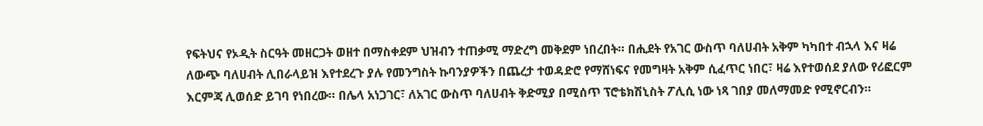የፍትህና የኦዲት ስርዓት መዘርጋት ወዘተ በማስቀደም ህዝብን ተጠቃሚ ማድረግ መቅደም ነበረበት። በሒደት የአገር ውስጥ ባለሀብት አቅም ካካበተ ብኋላ እና ዛሬ ለውጭ ባለሀብት ሊበራላይዝ እየተደረጉ ያሉ የመንግስት ኩባንያዎችን በጨረታ ተወዳድሮ የማሸነፍና የመግዛት አቅም ሲፈጥር ነበር፣ ዛሬ እየተወሰደ ያለው የሪፎርም እርምጃ ሊወሰድ ይገባ የነበረው። በሌላ አነጋገር፣ ለአገር ውስጥ ባለሀብት ቅድሚያ በሚሰጥ ፕሮቴክሽኒስት ፖሊሲ ነው ነጻ ገበያ መለማመድ የሚኖርብን።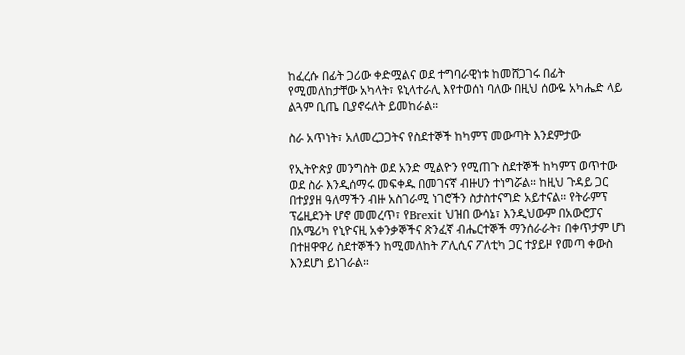ከፈረሱ በፊት ጋሪው ቀድሟልና ወደ ተግባራዊነቱ ከመሸጋገሩ በፊት የሚመለከታቸው አካላት፣ ዩኒላተራሊ እየተወሰነ ባለው በዚህ ሰውዬ አካሔድ ላይ ልጓም ቢጤ ቢያኖሩለት ይመከራል።

ስራ አጥነት፣ አለመረጋጋትና የስደተኞች ከካምፕ መውጣት እንደምታው

የኢትዮጵያ መንግስት ወደ አንድ ሚልዮን የሚጠጉ ስደተኞች ከካምፕ ወጥተው ወደ ስራ እንዲሰማሩ መፍቀዱ በመገናኛ ብዙሀን ተነግሯል። ከዚህ ጉዳይ ጋር በተያያዘ ዓለማችን ብዙ አስገራሚ ነገሮችን ስታስተናግድ አይተናል። የትራምፕ ፕሬዚደንት ሆኖ መመረጥ፣ የBrexit ህዝበ ውሳኔ፣ እንዲህውም በአውሮፓና በአሜሪካ የኒዮናዚ አቀንቃኞችና ጽንፈኛ ብሔርተኞች ማንሰራራት፣ በቀጥታም ሆነ በተዘዋዋሪ ስደተኞችን ከሚመለከት ፖሊሲና ፖለቲካ ጋር ተያይዞ የመጣ ቀውስ እንደሆነ ይነገራል።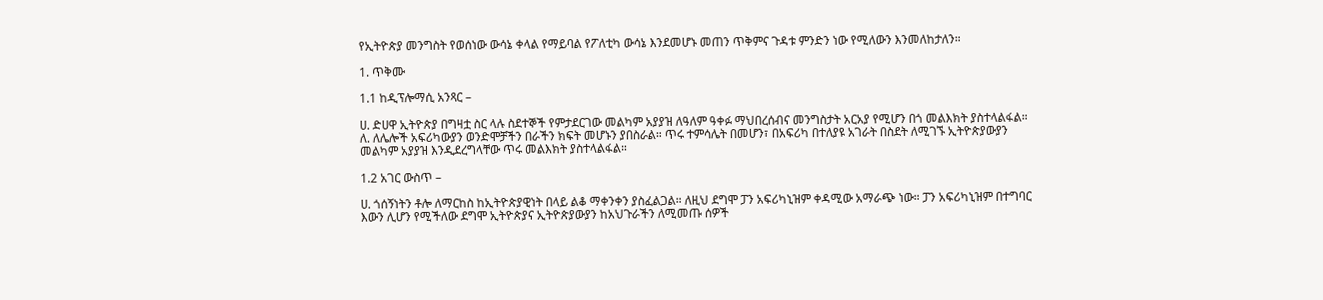የኢትዮጵያ መንግስት የወሰነው ውሳኔ ቀላል የማይባል የፖለቲካ ውሳኔ እንደመሆኑ መጠን ጥቅምና ጉዳቱ ምንድን ነው የሚለውን እንመለከታለን።

1. ጥቅሙ

1.1 ከዲፕሎማሲ አንጻር –

ሀ. ድሀዋ ኢትዮጵያ በግዛቷ ስር ላሉ ስደተኞች የምታደርገው መልካም አያያዝ ለዓለም ዓቀፉ ማህበረሰብና መንግስታት አርአያ የሚሆን በጎ መልእክት ያስተላልፋል።
ለ. ለሌሎች አፍሪካውያን ወንድሞቻችን በራችን ክፍት መሆኑን ያበስራል። ጥሩ ተምሳሌት በመሆን፣ በአፍሪካ በተለያዩ አገራት በስደት ለሚገኙ ኢትዮጵያውያን መልካም አያያዝ እንዲደረግላቸው ጥሩ መልእክት ያስተላልፋል።

1.2 አገር ውስጥ –

ሀ. ጎሰኝነትን ቶሎ ለማርከስ ከኢትዮጵያዊነት በላይ ልቆ ማቀንቀን ያስፈልጋል። ለዚህ ደግሞ ፓን አፍሪካኒዝም ቀዳሚው አማራጭ ነው። ፓን አፍሪካኒዝም በተግባር እውን ሊሆን የሚችለው ደግሞ ኢትዮጵያና ኢትዮጵያውያን ከአህጉራችን ለሚመጡ ሰዎች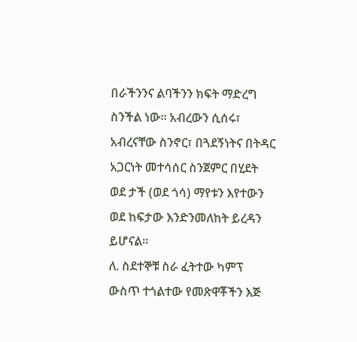በራችንንና ልባችንን ክፍት ማድረግ ስንችል ነው። አብረውን ሲሰሩ፣ አብረናቸው ስንኖር፣ በጓደኝነትና በትዳር አጋርነት መተሳሰር ስንጀምር በሂደት ወደ ታች (ወደ ጎሳ) ማየቱን እየተውን ወደ ከፍታው እንድንመለከት ይረዳን ይሆናል።
ለ. ስደተኞቹ ስራ ፈትተው ካምፕ ውስጥ ተጎልተው የመጽዋቾችን እጅ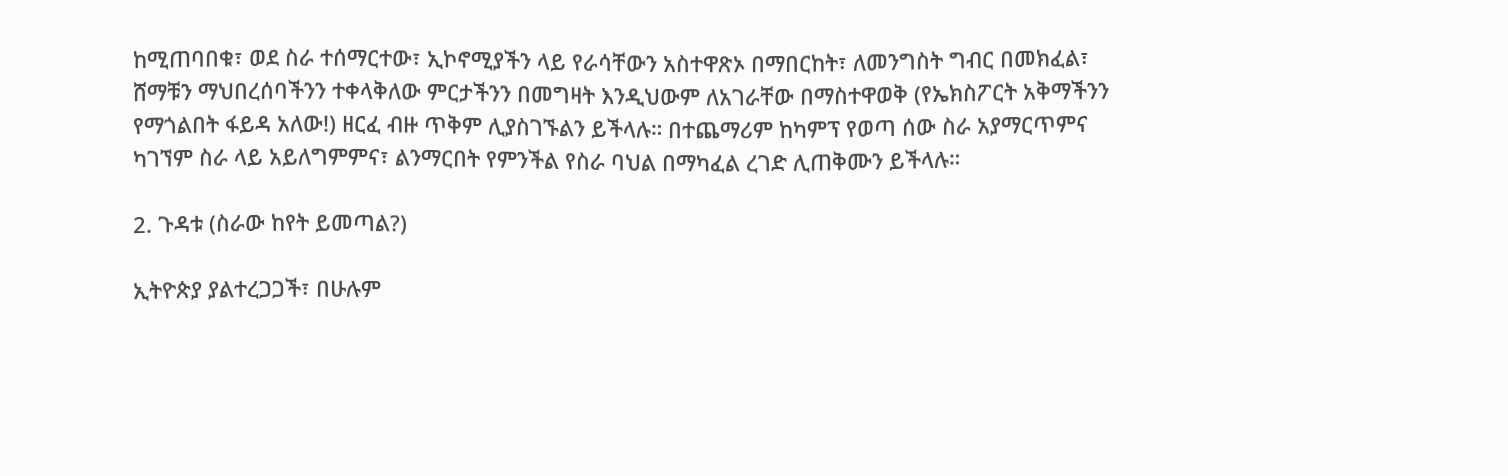ከሚጠባበቁ፣ ወደ ስራ ተሰማርተው፣ ኢኮኖሚያችን ላይ የራሳቸውን አስተዋጽኦ በማበርከት፣ ለመንግስት ግብር በመክፈል፣ ሸማቹን ማህበረሰባችንን ተቀላቅለው ምርታችንን በመግዛት እንዲህውም ለአገራቸው በማስተዋወቅ (የኤክስፖርት አቅማችንን የማጎልበት ፋይዳ አለው!) ዘርፈ ብዙ ጥቅም ሊያስገኙልን ይችላሉ። በተጨማሪም ከካምፕ የወጣ ሰው ስራ አያማርጥምና ካገኘም ስራ ላይ አይለግምምና፣ ልንማርበት የምንችል የስራ ባህል በማካፈል ረገድ ሊጠቅሙን ይችላሉ።

2. ጉዳቱ (ስራው ከየት ይመጣል?)

ኢትዮጵያ ያልተረጋጋች፣ በሁሉም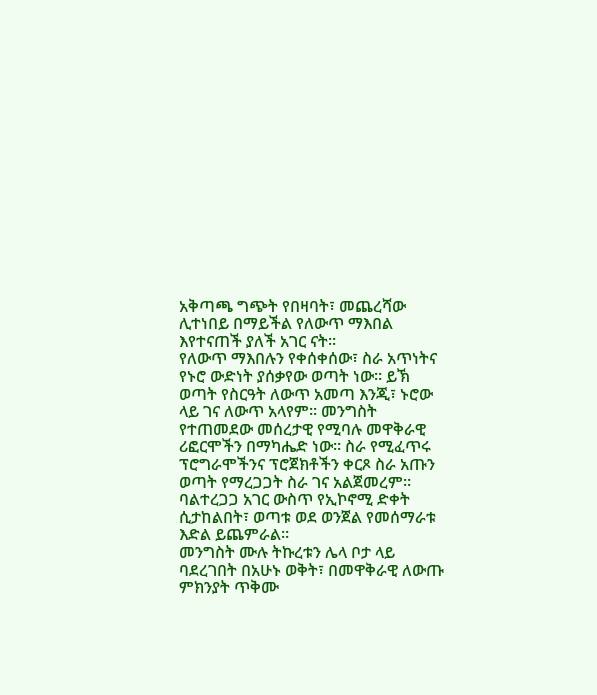አቅጣጫ ግጭት የበዛባት፣ መጨረሻው ሊተነበይ በማይችል የለውጥ ማእበል እየተናጠች ያለች አገር ናት።
የለውጥ ማእበሉን የቀሰቀሰው፣ ስራ አጥነትና የኑሮ ውድነት ያሰቃየው ወጣት ነው። ይኽ ወጣት የስርዓት ለውጥ አመጣ እንጂ፣ ኑሮው ላይ ገና ለውጥ አላየም። መንግስት የተጠመደው መሰረታዊ የሚባሉ መዋቅራዊ ሪፎርሞችን በማካሔድ ነው። ስራ የሚፈጥሩ ፕሮግራሞችንና ፕሮጀክቶችን ቀርጾ ስራ አጡን ወጣት የማረጋጋት ስራ ገና አልጀመረም። ባልተረጋጋ አገር ውስጥ የኢኮኖሚ ድቀት ሲታከልበት፣ ወጣቱ ወደ ወንጀል የመሰማራቱ እድል ይጨምራል።
መንግስት ሙሉ ትኩረቱን ሌላ ቦታ ላይ ባደረገበት በአሁኑ ወቅት፣ በመዋቅራዊ ለውጡ ምክንያት ጥቅሙ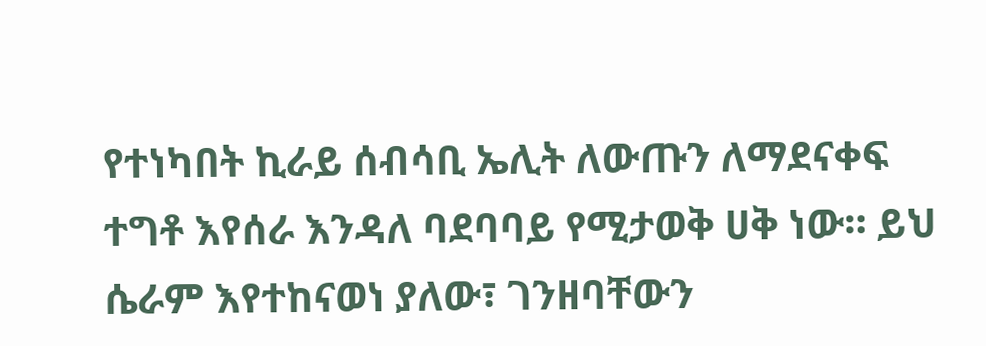የተነካበት ኪራይ ሰብሳቢ ኤሊት ለውጡን ለማደናቀፍ ተግቶ እየሰራ እንዳለ ባደባባይ የሚታወቅ ሀቅ ነው። ይህ ሴራም እየተከናወነ ያለው፣ ገንዘባቸውን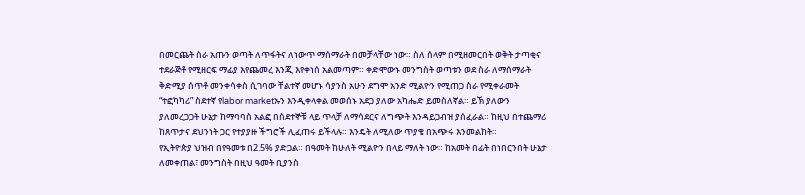በመርጨት ስራ አጡን ወጣት ለጥፋትና ለነውጥ ማሰማራት በመቻላቸው ነው። ስለ ሰላም በሚዘመርበት ወቅት ታጣቂና ተደራጅቶ የሚዘርፍ ማፊያ እየጨመረ እንጂ እየቀነሰ አልመጣም። ቀድሞውኑ መንግስት ወጣቱን ወደ ስራ ለማሰማራት ቅድሚያ ሰጥቶ መንቀሳቀስ ሲገባው ቸልተኛ መሆኑ ሳያንስ አሁን ደግሞ አንድ ሚልዮን የሚጠጋ ስራ የሚቀራመት “ተፎካካሪ” ስደተኛ የlabor marketኡን እንዲቀላቀል መወሰኑ አደጋ ያለው አካሔድ ይመስለኛል። ይኽ ያለውን ያለመረጋጋት ሁኔታ ከማባባስ አልፎ በስደተኞቹ ላይ ጥላቻ ለማሳደርና ለግጭት እንዳይጋብዝ ያሰፈራል። ከዚህ በተጨማሪ ከጸጥታና ደህንነት ጋር የተያያዙ ችግሮች ሊፈጠሩ ይችላሉ። እንዴት ለሚለው ጥያቄ በአጭሩ እንመልከት።
የኢትዮጵያ ህዝብ በየዓመቱ በ2.5% ያድጋል። በዓመት ከሁለት ሚልዮን በላይ ማለት ነው። ከአመት በፊት በነበርንበት ሁኔታ ለመቀጠል፣ መንግስት በዚህ ዓመት ቢያንስ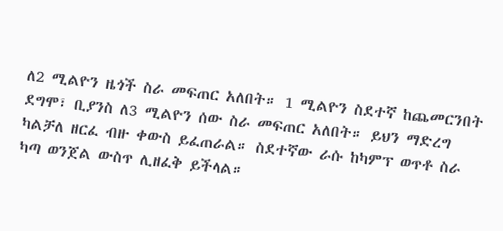ለ2 ሚልዮን ዜጎች ስራ መፍጠር አለበት። 1 ሚልዮን ስደተኛ ከጨመርንበት ደግሞ፣ ቢያንስ ለ3 ሚልዮን ሰው ስራ መፍጠር አለበት። ይህን ማድረግ ካልቻለ ዘርፈ ብዙ ቀውስ ይፈጠራል። ስደተኛው ራሱ ከካምፕ ወጥቶ ስራ ካጣ ወንጀል ውስጥ ሊዘፈቅ ይችላል።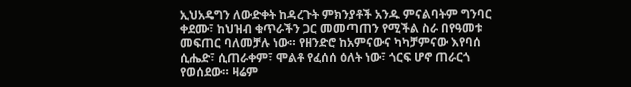ኢህአዴግን ለውድቀት ከዳረጉት ምክንያቶች አንዱ ምናልባትም ግንባር ቀደሙ፣ ከህዝብ ቁጥራችን ጋር መመጣጠን የሚችል ስራ በየዓመቱ መፍጠር ባለመቻሉ ነው። የዘንድሮ ከአምናውና ካካቻምናው እየባሰ ሲሔድ፣ ሲጠራቀም፣ ሞልቶ የፈሰሰ ዕለት ነው፣ ጎርፍ ሆኖ ጠራርጎ የወሰደው። ዛሬም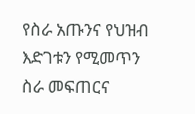የስራ አጡንና የህዝብ እድገቱን የሚመጥን ስራ መፍጠርና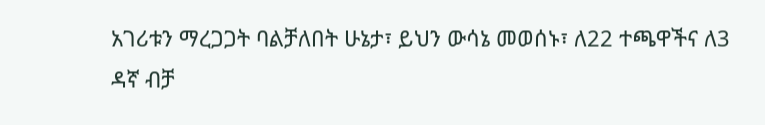አገሪቱን ማረጋጋት ባልቻለበት ሁኔታ፣ ይህን ውሳኔ መወሰኑ፣ ለ22 ተጫዋችና ለ3 ዳኛ ብቻ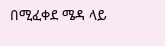በሚፈቀደ ሜዳ ላይ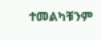ተመልካቹንም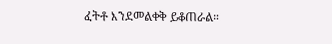ፈትቶ እንደመልቀቅ ይቆጠራል።